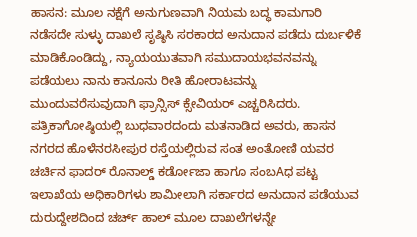ಹಾಸನ: ಮೂಲ ನಕ್ಷೆಗೆ ಅನುಗುಣವಾಗಿ ನಿಯಮ ಬದ್ಧ ಕಾಮಗಾರಿ ನಡೆಸದೇ ಸುಳ್ಳು ದಾಖಲೆ ಸೃಷ್ಠಿಸಿ ಸರಕಾರದ ಅನುದಾನ ಪಡೆದು ದುರ್ಬಳಿಕೆ ಮಾಡಿಕೊಂಡಿದ್ದು, ನ್ಯಾಯಯುತವಾಗಿ ಸಮುದಾಯಭವನವನ್ನು ಪಡೆಯಲು ನಾನು ಕಾನೂನು ರೀತಿ ಹೋರಾಟವನ್ನು ಮುಂದುವರೆಸುವುದಾಗಿ ಫ್ರಾನ್ಸಿಸ್ ಕ್ಸೇವಿಯರ್ ಎಚ್ಚರಿಸಿದರು.
ಪತ್ರಿಕಾಗೋಷ್ಠಿಯಲ್ಲಿ ಬುಧವಾರದಂದು ಮತನಾಡಿದ ಅವರು, ಹಾಸನ ನಗರದ ಹೊಳೆನರಸೀಪುರ ರಸ್ತೆಯಲ್ಲಿರುವ ಸಂತ ಅಂತೋಣಿ ಯವರ ಚರ್ಚಿನ ಫಾದರ್ ರೊನಾಲ್ಡ್ ಕರ್ಡೋಜಾ ಹಾಗೂ ಸಂಬAಧ ಪಟ್ಟ ಇಲಾಖೆಯ ಅಧಿಕಾರಿಗಳು ಶಾಮೀಲಾಗಿ ಸರ್ಕಾರದ ಅನುದಾನ ಪಡೆಯುವ ದುರುದ್ದೇಶದಿಂದ ಚರ್ಚ್ ಹಾಲ್ ಮೂಲ ದಾಖಲೆಗಳನ್ನೇ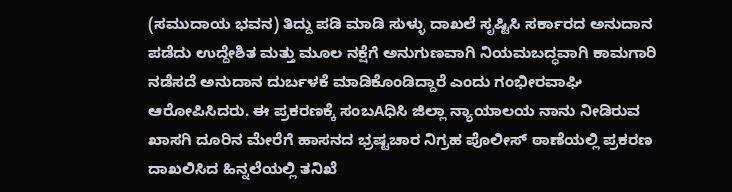(ಸಮುದಾಯ ಭವನ) ತಿದ್ದು ಪಡಿ ಮಾಡಿ ಸುಳ್ಳು ದಾಖಲೆ ಸೃಷ್ಟಿಸಿ ಸರ್ಕಾರದ ಅನುದಾನ ಪಡೆದು ಉದ್ದೇಶಿತ ಮತ್ತು ಮೂಲ ನಕ್ಷೆಗೆ ಅನುಗುಣವಾಗಿ ನಿಯಮಬದ್ಧವಾಗಿ ಕಾಮಗಾರಿ ನಡೆಸದೆ ಅನುದಾನ ದುರ್ಬಳಕೆ ಮಾಡಿಕೊಂಡಿದ್ದಾರೆ ಎಂದು ಗಂಭೀರವಾಘಿ ಆರೋಪಿಸಿದರು. ಈ ಪ್ರಕರಣಕ್ಕೆ ಸಂಬAಧಿಸಿ ಜಿಲ್ಲಾ ನ್ಯಾಯಾಲಯ ನಾನು ನೀಡಿರುವ ಖಾಸಗಿ ದೂರಿನ ಮೇರೆಗೆ ಹಾಸನದ ಭ್ರಷ್ಟಚಾರ ನಿಗ್ರಹ ಪೊಲೀಸ್ ಠಾಣೆಯಲ್ಲಿ ಪ್ರಕರಣ ದಾಖಲಿಸಿದ ಹಿನ್ನಲೆಯಲ್ಲಿ ತನಿಖೆ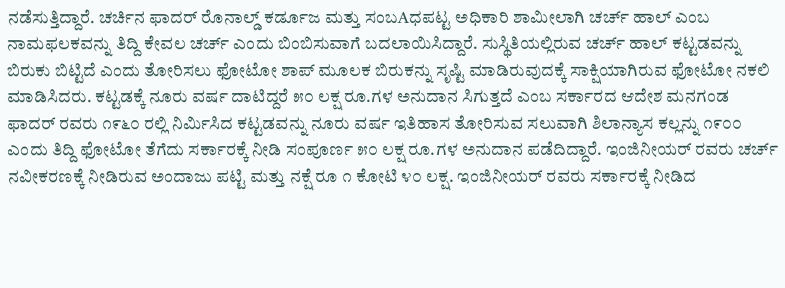ನಡೆಸುತ್ತಿದ್ದಾರೆ. ಚರ್ಚಿನ ಫಾದರ್ ರೊನಾಲ್ಡ್ ಕರ್ಡೂಜ ಮತ್ತು ಸಂಬAಧಪಟ್ಟ ಅಧಿಕಾರಿ ಶಾಮೀಲಾಗಿ ಚರ್ಚ್ ಹಾಲ್ ಎಂಬ ನಾಮಫಲಕವನ್ನು ತಿದ್ದಿ ಕೇವಲ ಚರ್ಚ್ ಎಂದು ಬಿಂಬಿಸುವಾಗೆ ಬದಲಾಯಿಸಿದ್ದಾರೆ. ಸುಸ್ಥಿತಿಯಲ್ಲಿರುವ ಚರ್ಚ್ ಹಾಲ್ ಕಟ್ಟಡವನ್ನು ಬಿರುಕು ಬಿಟ್ಟಿದೆ ಎಂದು ತೋರಿಸಲು ಫೋಟೋ ಶಾಪ್ ಮೂಲಕ ಬಿರುಕನ್ನು ಸೃಷ್ಟಿ ಮಾಡಿರುವುದಕ್ಕೆ ಸಾಕ್ಷಿಯಾಗಿರುವ ಫೋಟೋ ನಕಲಿ ಮಾಡಿಸಿದರು. ಕಟ್ಟಡಕ್ಕೆ ನೂರು ವರ್ಷ ದಾಟಿದ್ದರೆ ೫೦ ಲಕ್ಷ ರೂ.ಗಳ ಅನುದಾನ ಸಿಗುತ್ತದೆ ಎಂಬ ಸರ್ಕಾರದ ಆದೇಶ ಮನಗಂಡ ಫಾದರ್ ರವರು ೧೯೬೦ ರಲ್ಲಿ ನಿರ್ಮಿಸಿದ ಕಟ್ಟಡವನ್ನು ನೂರು ವರ್ಷ ಇತಿಹಾಸ ತೋರಿಸುವ ಸಲುವಾಗಿ ಶಿಲಾನ್ಯಾಸ ಕಲ್ಲನ್ನು ೧೯೦೦ ಎಂದು ತಿದ್ದಿ ಫೋಟೋ ತೆಗೆದು ಸರ್ಕಾರಕ್ಕೆ ನೀಡಿ ಸಂಪೂರ್ಣ ೫೦ ಲಕ್ಷ ರೂ.ಗಳ ಅನುದಾನ ಪಡೆದಿದ್ದಾರೆ. ಇಂಜಿನೀಯರ್ ರವರು ಚರ್ಚ್ ನವೀಕರಣಕ್ಕೆ ನೀಡಿರುವ ಅಂದಾಜು ಪಟ್ಟಿ ಮತ್ತು ನಕ್ಷೆ ರೂ ೧ ಕೋಟಿ ೪೦ ಲಕ್ಷ. ಇಂಜಿನೀಯರ್ ರವರು ಸರ್ಕಾರಕ್ಕೆ ನೀಡಿದ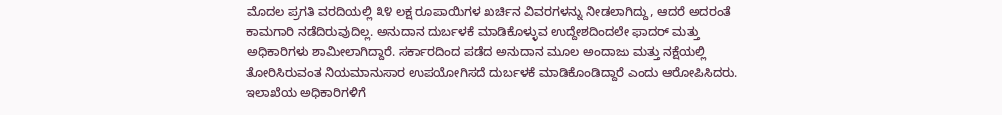ಮೊದಲ ಪ್ರಗತಿ ವರದಿಯಲ್ಲಿ ೩೪ ಲಕ್ಷ ರೂಪಾಯಿಗಳ ಖರ್ಚಿನ ವಿವರಗಳನ್ನು ನೀಡಲಾಗಿದ್ದು, ಆದರೆ ಅದರಂತೆ ಕಾಮಗಾರಿ ನಡೆದಿರುವುದಿಲ್ಲ. ಅನುದಾನ ದುರ್ಬಳಕೆ ಮಾಡಿಕೊಳ್ಳುವ ಉದ್ದೇಶದಿಂದಲೇ ಫಾದರ್ ಮತ್ತು ಅಧಿಕಾರಿಗಳು ಶಾಮೀಲಾಗಿದ್ದಾರೆ. ಸರ್ಕಾರದಿಂದ ಪಡೆದ ಅನುದಾನ ಮೂಲ ಅಂದಾಜು ಮತ್ತು ನಕ್ಷೆಯಲ್ಲಿ ತೋರಿಸಿರುವಂತ ನಿಯಮಾನುಸಾರ ಉಪಯೋಗಿಸದೆ ದುರ್ಬಳಕೆ ಮಾಡಿಕೊಂಡಿದ್ದಾರೆ ಎಂದು ಆರೋಪಿಸಿದರು.
ಇಲಾಖೆಯ ಅಧಿಕಾರಿಗಳಿಗೆ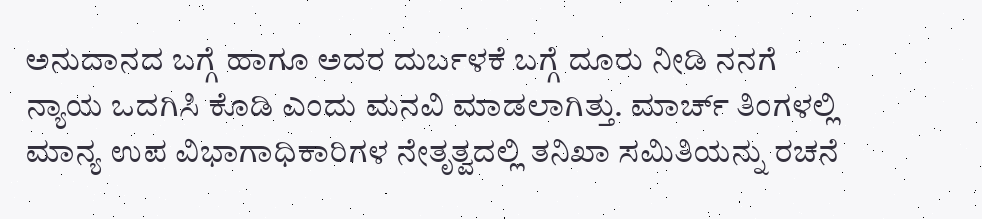ಅನುದಾನದ ಬಗ್ಗೆ ಹಾಗೂ ಅದರ ದುರ್ಬಳಕೆ ಬಗ್ಗೆ ದೂರು ನೀಡಿ ನನಗೆ ನ್ಯಾಯ ಒದಗಿಸಿ ಕೊಡಿ ಎಂದು ಮನವಿ ಮಾಡಲಾಗಿತ್ತು. ಮಾರ್ಚ್ ತಿಂಗಳಲ್ಲಿ ಮಾನ್ಯ ಉಪ ವಿಭಾಗಾಧಿಕಾರಿಗಳ ನೇತೃತ್ವದಲ್ಲಿ ತನಿಖಾ ಸಮಿತಿಯನ್ನು ರಚನೆ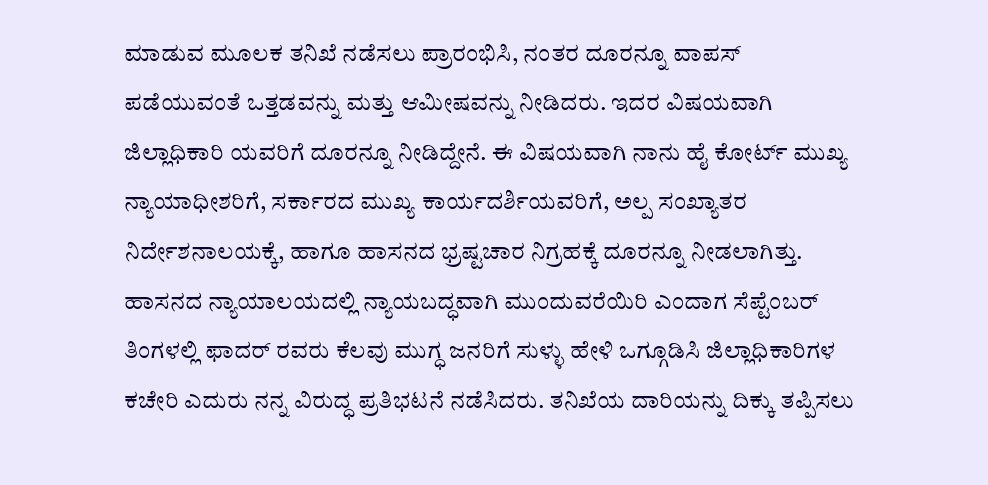ಮಾಡುವ ಮೂಲಕ ತನಿಖೆ ನಡೆಸಲು ಪ್ರಾರಂಭಿಸಿ, ನಂತರ ದೂರನ್ನೂ ವಾಪಸ್ ಪಡೆಯುವಂತೆ ಒತ್ತಡವನ್ನು ಮತ್ತು ಆಮೀಷವನ್ನು ನೀಡಿದರು. ಇದರ ವಿಷಯವಾಗಿ ಜಿಲ್ಲಾಧಿಕಾರಿ ಯವರಿಗೆ ದೂರನ್ನೂ ನೀಡಿದ್ದೇನೆ. ಈ ವಿಷಯವಾಗಿ ನಾನು ಹೈ ಕೋರ್ಟ್ ಮುಖ್ಯ ನ್ಯಾಯಾಧೀಶರಿಗೆ, ಸರ್ಕಾರದ ಮುಖ್ಯ ಕಾರ್ಯದರ್ಶಿಯವರಿಗೆ, ಅಲ್ಪ ಸಂಖ್ಯಾತರ ನಿರ್ದೇಶನಾಲಯಕ್ಕೆ, ಹಾಗೂ ಹಾಸನದ ಭ್ರಷ್ಟಚಾರ ನಿಗ್ರಹಕ್ಕೆ ದೂರನ್ನೂ ನೀಡಲಾಗಿತ್ತು. ಹಾಸನದ ನ್ಯಾಯಾಲಯದಲ್ಲಿ ನ್ಯಾಯಬದ್ಧವಾಗಿ ಮುಂದುವರೆಯಿರಿ ಎಂದಾಗ ಸೆಪ್ಟೆಂಬರ್ ತಿಂಗಳಲ್ಲಿ ಫಾದರ್ ರವರು ಕೆಲವು ಮುಗ್ಧ ಜನರಿಗೆ ಸುಳ್ಳು ಹೇಳಿ ಒಗ್ಗೂಡಿಸಿ ಜಿಲ್ಲಾಧಿಕಾರಿಗಳ ಕಚೇರಿ ಎದುರು ನನ್ನ ವಿರುದ್ಧ ಪ್ರತಿಭಟನೆ ನಡೆಸಿದರು. ತನಿಖೆಯ ದಾರಿಯನ್ನು ದಿಕ್ಕು ತಪ್ಪಿಸಲು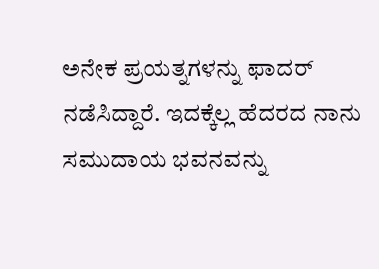ಅನೇಕ ಪ್ರಯತ್ನಗಳನ್ನು ಫಾದರ್ ನಡೆಸಿದ್ದಾರೆ. ಇದಕ್ಕೆಲ್ಲ ಹೆದರದ ನಾನು ಸಮುದಾಯ ಭವನವನ್ನು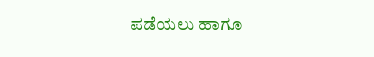ಪಡೆಯಲು ಹಾಗೂ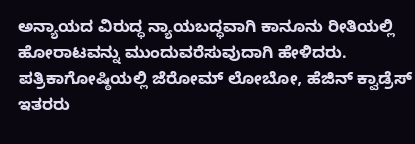ಅನ್ಯಾಯದ ವಿರುದ್ಧ ನ್ಯಾಯಬದ್ಧವಾಗಿ ಕಾನೂನು ರೀತಿಯಲ್ಲಿ ಹೋರಾಟವನ್ನು ಮುಂದುವರೆಸುವುದಾಗಿ ಹೇಳಿದರು.
ಪತ್ರಿಕಾಗೋಷ್ಠಿಯಲ್ಲಿ ಜೆರೋಮ್ ಲೋಬೋ, ಹೆಜಿನ್ ಕ್ವಾಡ್ರೆಸ್ ಇತರರು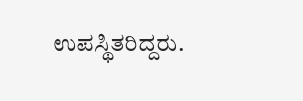ಉಪಸ್ಥಿತರಿದ್ದರು.